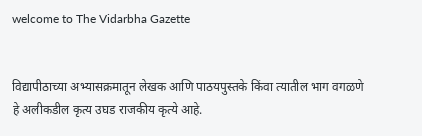welcome to The Vidarbha Gazette


विद्यापीठाच्या अभ्यासक्रमातून लेखक आणि पाठयपुस्तके किंवा त्यातील भाग वगळणे हे अलीकडील कृत्य उघड राजकीय कृत्ये आहे.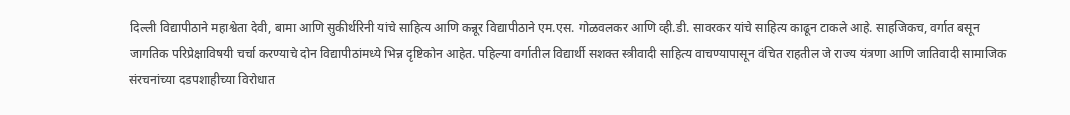दिल्ली विद्यापीठाने महाश्वेता देवी, बामा आणि सुकीर्थरिनी यांचे साहित्य आणि कन्नूर विद्यापीठाने एम.एस. गोळवलकर आणि व्ही.डी. सावरकर यांचे साहित्य काढून टाकले आहे. साहजिकच, वर्गात बसून जागतिक परिप्रेक्षाविषयी चर्चा करण्याचे दोन विद्यापीठांमध्ये भिन्न दृष्टिकोन आहेत. पहिल्या वर्गातील विद्यार्थी सशक्त स्त्रीवादी साहित्य वाचण्यापासून वंचित राहतील जे राज्य यंत्रणा आणि जातिवादी सामाजिक संरचनांच्या दडपशाहीच्या विरोधात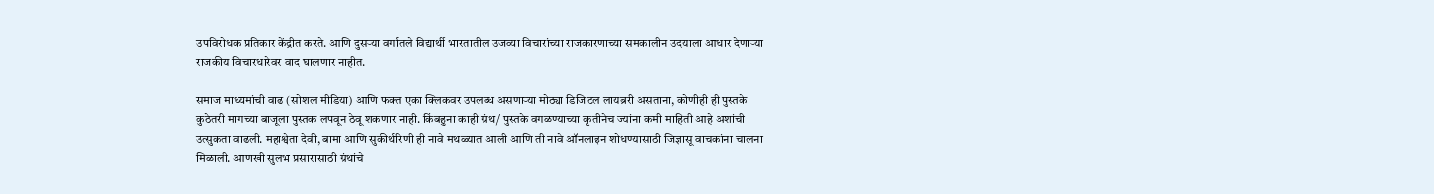उपविरोधक प्रतिकार केंद्रीत करते. आणि दुसऱ्या वर्गातले विद्यार्थी भारतातील उजव्या विचारांच्या राजकारणाच्या समकालीन उदयाला आधार देणाऱ्या राजकीय विचारधारेवर वाद घालणार नाहीत.

समाज माध्यमांची वाढ (सोशल मीडिया) आणि फक्त एका क्लिकवर उपलब्ध असणार्‍या मोठ्या डिजिटल लायब्ररी असताना, कोणीही ही पुस्तके कुठेतरी मागच्या बाजूला पुस्तक लपवून ठेवू शकणार नाही. किंबहुना काही ग्रंथ/ पुस्तके वगळण्याच्या कृतीनेच ज्यांना कमी माहिती आहे अशांची उत्सुकता वाढली. महाश्वेता देवी, बामा आणि सुकीर्थरिणी ही नावे मथळ्यात आली आणि ती नावे ऑनलाइन शोधण्यासाठी जिज्ञासू वाचकांना चालना मिळाली. आणखी सुलभ प्रसारासाठी ग्रंथांचे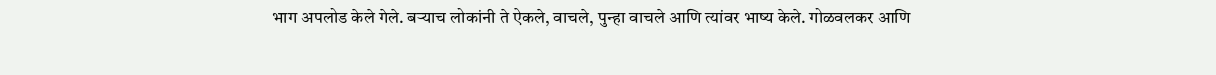भाग अपलोड केले गेले. बर्‍याच लोकांनी ते ऐकले, वाचले, पुन्हा वाचले आणि त्यांवर भाष्य केले. गोळवलकर आणि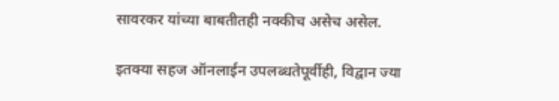सावरकर यांच्या बाबतीतही नक्कीच असेच असेल.

इतक्या सहज ऑनलाईन उपलब्धतेपूर्वीही, विद्वान ज्या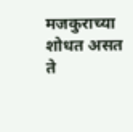मजकुराच्या शोधत असत ते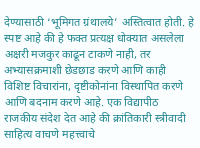देण्यासाठी ‘भूमिगत ग्रंथालये’ अस्तित्वात होती. हे स्पष्ट आहे की हे फक्त प्रत्यक्ष धोक्यात असलेला अक्षरी मजकुर काढून टाकणे नाही, तर अभ्यासक्रमाशी छेडछाड करणे आणि काही विशिष्ट विचारांना, दृष्टीकोनांना विस्थापित करणे आणि बदनाम करणे आहे. एक विद्यापीठ राजकीय संदेश देत आहे की क्रांतिकारी स्त्रीवादी साहित्य वाचणे महत्त्वाचे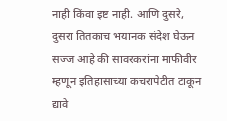नाही किंवा इष्ट नाही. आणि दुसरे, दुसरा तितकाच भयानक संदेश घेऊन सज्ज आहे की सावरकरांना माफीवीर म्हणून इतिहासाच्या कचरापेटीत टाकून द्यावे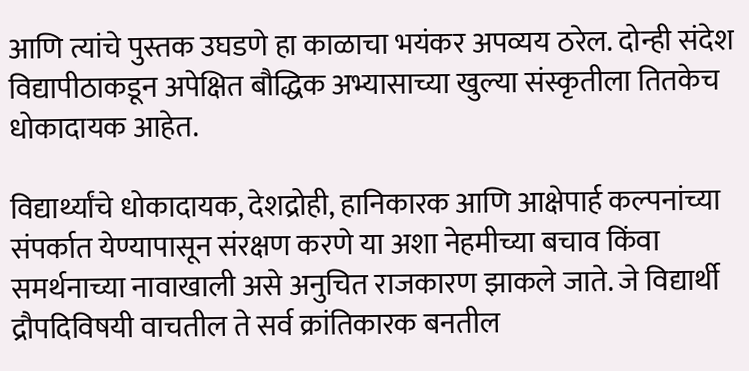आणि त्यांचे पुस्तक उघडणे हा काळाचा भयंकर अपव्यय ठरेल. दोन्ही संदेश विद्यापीठाकडून अपेक्षित बौद्धिक अभ्यासाच्या खुल्या संस्कृतीला तितकेच धोकादायक आहेत.

विद्यार्थ्यांचे धोकादायक, देशद्रोही, हानिकारक आणि आक्षेपार्ह कल्पनांच्या संपर्कात येण्यापासून संरक्षण करणे या अशा नेहमीच्या बचाव किंवा समर्थनाच्या नावाखाली असे अनुचित राजकारण झाकले जाते. जे विद्यार्थी द्रौपदिविषयी वाचतील ते सर्व क्रांतिकारक बनतील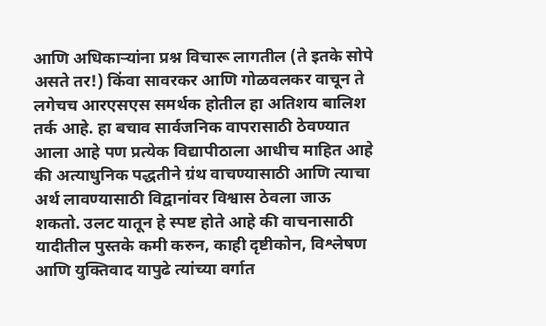आणि अधिकार्‍यांना प्रश्न विचारू लागतील (ते इतके सोपे असते तर!) किंवा सावरकर आणि गोळवलकर वाचून ते लगेचच आरएसएस समर्थक होतील हा अतिशय बालिश तर्क आहे. हा बचाव सार्वजनिक वापरासाठी ठेवण्यात आला आहे पण प्रत्येक विद्यापीठाला आधीच माहित आहे की अत्याधुनिक पद्धतीने ग्रंथ वाचण्यासाठी आणि त्याचा अर्थ लावण्यासाठी विद्वानांवर विश्वास ठेवला जाऊ शकतो. उलट यातून हे स्पष्ट होते आहे की वाचनासाठी यादीतील पुस्तके कमी करुन, काही दृष्टीकोन, विश्लेषण आणि युक्तिवाद यापुढे त्यांच्या वर्गात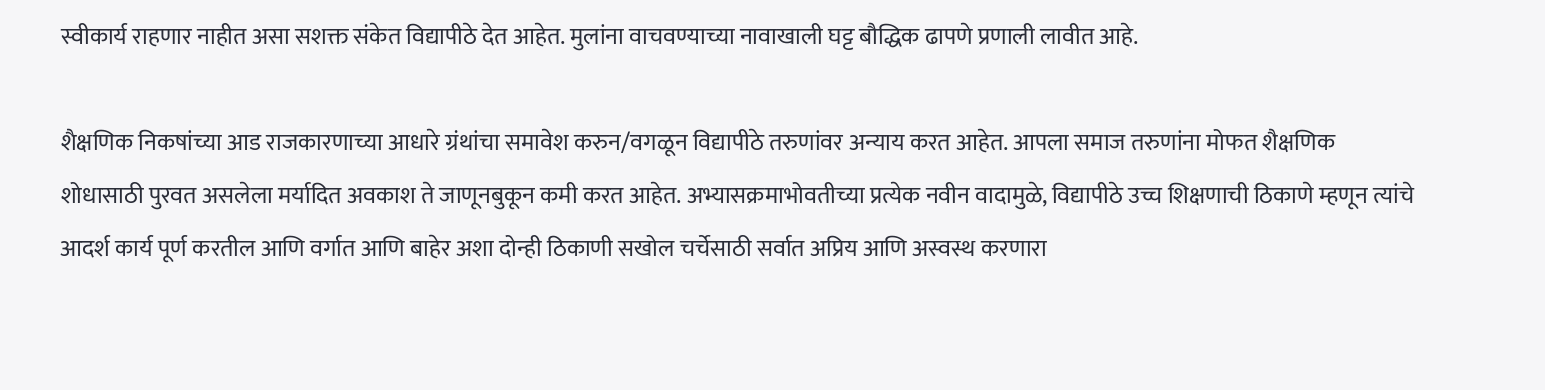स्वीकार्य राहणार नाहीत असा सशक्त संकेत विद्यापीठे देत आहेत. मुलांना वाचवण्याच्या नावाखाली घट्ट बौद्धिक ढापणे प्रणाली लावीत आहे.

शैक्षणिक निकषांच्या आड राजकारणाच्या आधारे ग्रंथांचा समावेश करुन/वगळून विद्यापीठे तरुणांवर अन्याय करत आहेत. आपला समाज तरुणांना मोफत शैक्षणिक शोधासाठी पुरवत असलेला मर्यादित अवकाश ते जाणूनबुकून कमी करत आहेत. अभ्यासक्रमाभोवतीच्या प्रत्येक नवीन वादामुळे, विद्यापीठे उच्च शिक्षणाची ठिकाणे म्हणून त्यांचे आदर्श कार्य पूर्ण करतील आणि वर्गात आणि बाहेर अशा दोन्ही ठिकाणी सखोल चर्चेसाठी सर्वात अप्रिय आणि अस्वस्थ करणारा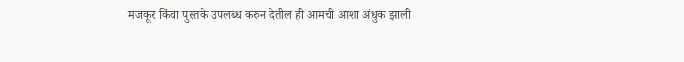मजकूर किंवा पुस्तके उपलब्ध करुन देतील ही आमची आशा अंधुक झाली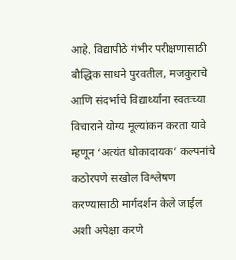आहे. विद्यापीठे गंभीर परीक्षणासाठी बौद्धिक साधने पुरवतील, मजकुराचे आणि संदर्भाचे विद्यार्थ्यांना स्वतःच्या विचाराने योग्य मूल्यांकन करता यावे म्हणून ‘अत्यंत धोकादायक’ कल्पनांचे कठोरपणे सखोल विश्लेषण करण्यासाठी मार्गदर्शन केले जाईल अशी अपेक्षा करणे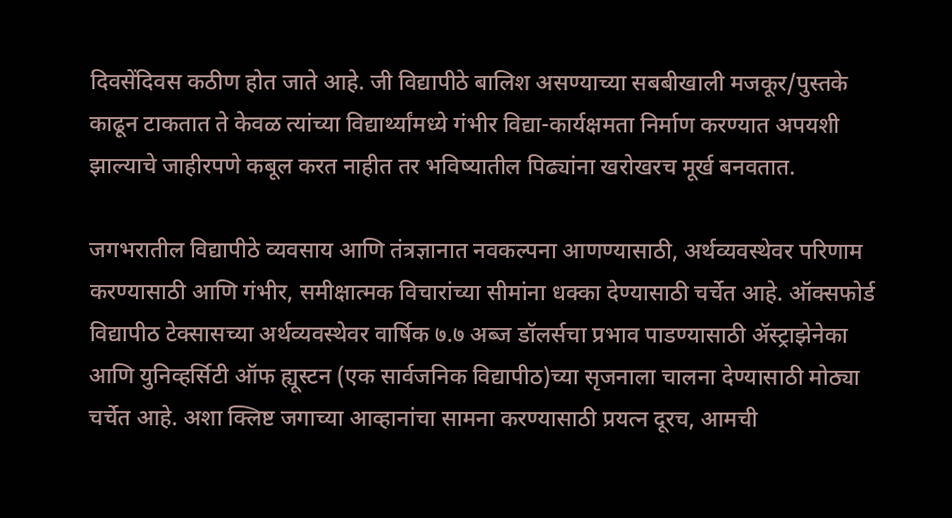दिवसेंदिवस कठीण होत जाते आहे. जी विद्यापीठे बालिश असण्याच्या सबबीखाली मजकूर/पुस्तके काढून टाकतात ते केवळ त्यांच्या विद्यार्थ्यांमध्ये गंभीर विद्या-कार्यक्षमता निर्माण करण्यात अपयशी झाल्याचे जाहीरपणे कबूल करत नाहीत तर भविष्यातील पिढ्यांना खरोखरच मूर्ख बनवतात.

जगभरातील विद्यापीठे व्यवसाय आणि तंत्रज्ञानात नवकल्पना आणण्यासाठी, अर्थव्यवस्थेवर परिणाम करण्यासाठी आणि गंभीर, समीक्षात्मक विचारांच्या सीमांना धक्का देण्यासाठी चर्चेत आहे. ऑक्सफोर्ड विद्यापीठ टेक्सासच्या अर्थव्यवस्थेवर वार्षिक ७.७ अब्ज डॉलर्सचा प्रभाव पाडण्यासाठी ॲस्ट्राझेनेका आणि युनिव्हर्सिटी ऑफ ह्यूस्टन (एक सार्वजनिक विद्यापीठ)च्या सृजनाला चालना देण्यासाठी मोठ्या चर्चेत आहे. अशा क्लिष्ट जगाच्या आव्हानांचा सामना करण्यासाठी प्रयत्न दूरच, आमची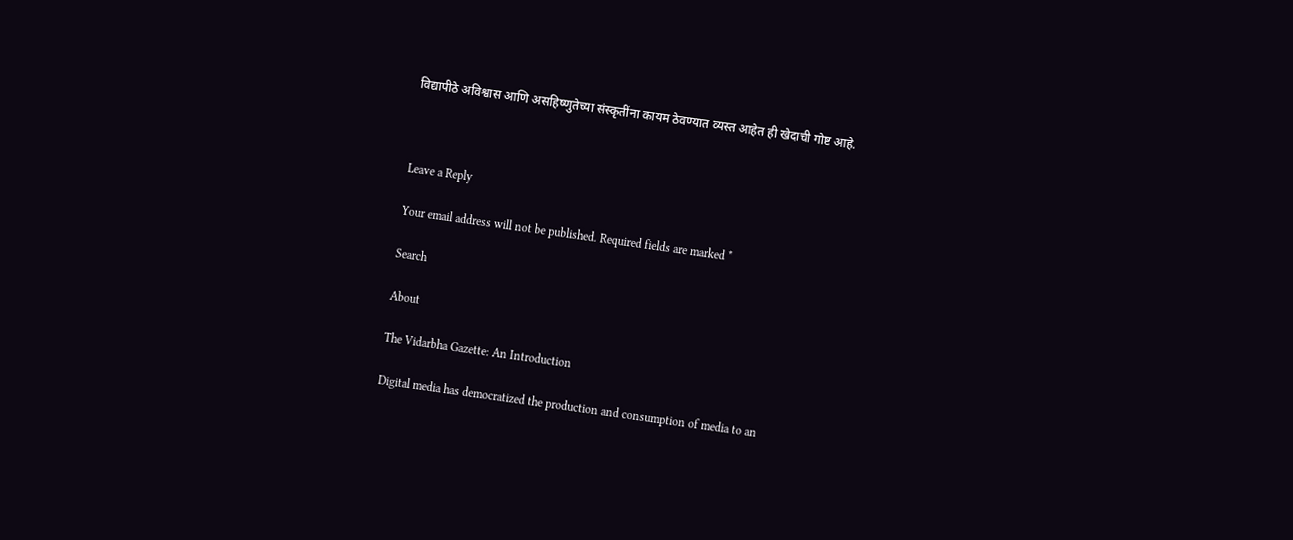विद्यापीठे अविश्वास आणि असहिष्णुतेच्या संस्कृतींना कायम ठेवण्यात व्यस्त आहेत ही खेदाची गोष्ट आहे.



Leave a Reply

Your email address will not be published. Required fields are marked *

Search

About

The Vidarbha Gazette: An Introduction

Digital media has democratized the production and consumption of media to an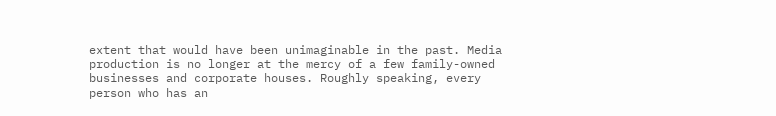extent that would have been unimaginable in the past. Media production is no longer at the mercy of a few family-owned businesses and corporate houses. Roughly speaking, every person who has an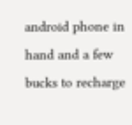android phone in hand and a few bucks to recharge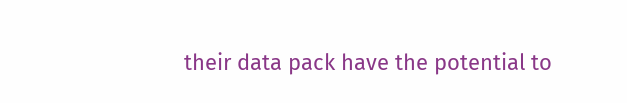their data pack have the potential to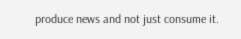produce news and not just consume it.